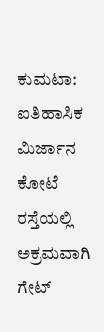ಕುಮಟಾ: ಐತಿಹಾಸಿಕ ಮಿರ್ಜಾನ ಕೋಟೆ ರಸ್ತೆಯಲ್ಲಿ ಅಕ್ರಮವಾಗಿ ಗೇಟ್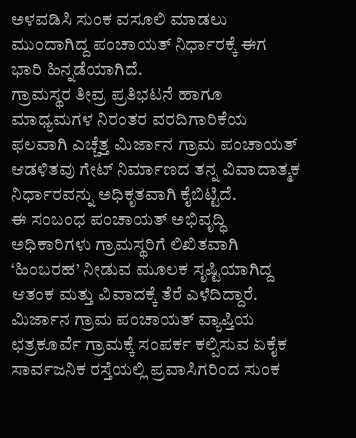ಅಳವಡಿಸಿ ಸುಂಕ ವಸೂಲಿ ಮಾಡಲು ಮುಂದಾಗಿದ್ದ ಪಂಚಾಯತ್ ನಿರ್ಧಾರಕ್ಕೆ ಈಗ ಭಾರಿ ಹಿನ್ನಡೆಯಾಗಿದೆ.
ಗ್ರಾಮಸ್ಥರ ತೀವ್ರ ಪ್ರತಿಭಟನೆ ಹಾಗೂ ಮಾಧ್ಯಮಗಳ ನಿರಂತರ ವರದಿಗಾರಿಕೆಯ ಫಲವಾಗಿ ಎಚ್ಚೆತ್ತ ಮಿರ್ಜಾನ ಗ್ರಾಮ ಪಂಚಾಯತ್ ಆಡಳಿತವು ಗೇಟ್ ನಿರ್ಮಾಣದ ತನ್ನ ವಿವಾದಾತ್ಮಕ ನಿರ್ಧಾರವನ್ನು ಅಧಿಕೃತವಾಗಿ ಕೈಬಿಟ್ಟಿದೆ.
ಈ ಸಂಬಂಧ ಪಂಚಾಯತ್ ಅಭಿವೃದ್ಧಿ ಅಧಿಕಾರಿಗಳು ಗ್ರಾಮಸ್ಥರಿಗೆ ಲಿಖಿತವಾಗಿ ‘ಹಿಂಬರಹ’ ನೀಡುವ ಮೂಲಕ ಸೃಷ್ಟಿಯಾಗಿದ್ದ ಆತಂಕ ಮತ್ತು ವಿವಾದಕ್ಕೆ ತೆರೆ ಎಳೆದಿದ್ದಾರೆ. ಮಿರ್ಜಾನ ಗ್ರಾಮ ಪಂಚಾಯತ್ ವ್ಯಾಪ್ತಿಯ ಛತ್ರಕೂರ್ವೆ ಗ್ರಾಮಕ್ಕೆ ಸಂಪರ್ಕ ಕಲ್ಪಿಸುವ ಏಕೈಕ ಸಾರ್ವಜನಿಕ ರಸ್ತೆಯಲ್ಲಿ ಪ್ರವಾಸಿಗರಿಂದ ಸುಂಕ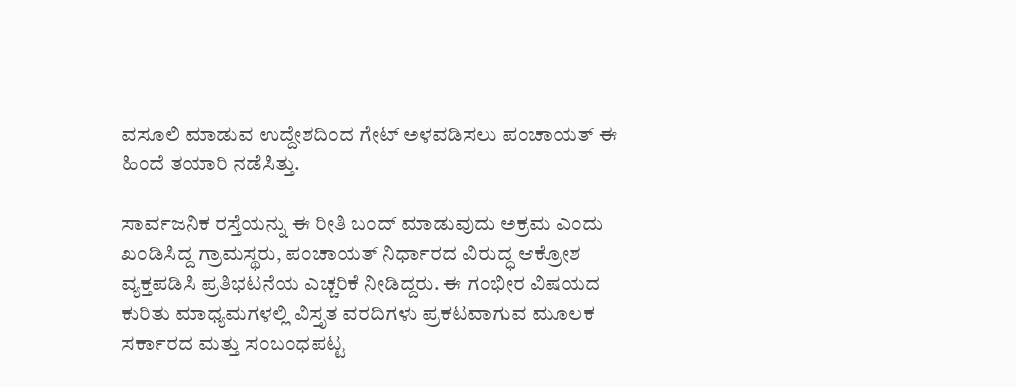ವಸೂಲಿ ಮಾಡುವ ಉದ್ದೇಶದಿಂದ ಗೇಟ್ ಅಳವಡಿಸಲು ಪಂಚಾಯತ್ ಈ ಹಿಂದೆ ತಯಾರಿ ನಡೆಸಿತ್ತು.

ಸಾರ್ವಜನಿಕ ರಸ್ತೆಯನ್ನು ಈ ರೀತಿ ಬಂದ್ ಮಾಡುವುದು ಅಕ್ರಮ ಎಂದು ಖಂಡಿಸಿದ್ದ ಗ್ರಾಮಸ್ಥರು, ಪಂಚಾಯತ್ ನಿರ್ಧಾರದ ವಿರುದ್ಧ ಆಕ್ರೋಶ ವ್ಯಕ್ತಪಡಿಸಿ ಪ್ರತಿಭಟನೆಯ ಎಚ್ಚರಿಕೆ ನೀಡಿದ್ದರು. ಈ ಗಂಭೀರ ವಿಷಯದ ಕುರಿತು ಮಾಧ್ಯಮಗಳಲ್ಲಿ ವಿಸ್ತೃತ ವರದಿಗಳು ಪ್ರಕಟವಾಗುವ ಮೂಲಕ ಸರ್ಕಾರದ ಮತ್ತು ಸಂಬಂಧಪಟ್ಟ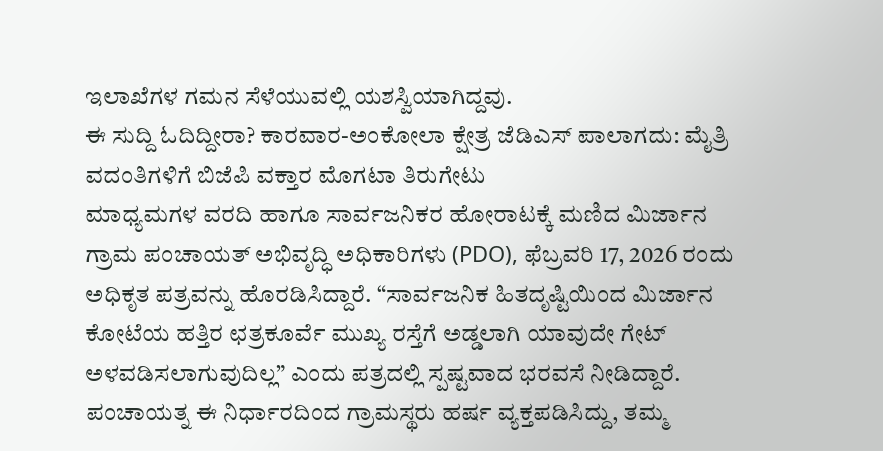ಇಲಾಖೆಗಳ ಗಮನ ಸೆಳೆಯುವಲ್ಲಿ ಯಶಸ್ವಿಯಾಗಿದ್ದವು.
ಈ ಸುದ್ದಿ ಓದಿದ್ದೀರಾ? ಕಾರವಾರ-ಅಂಕೋಲಾ ಕ್ಷೇತ್ರ ಜೆಡಿಎಸ್ ಪಾಲಾಗದು: ಮೈತ್ರಿ ವದಂತಿಗಳಿಗೆ ಬಿಜೆಪಿ ವಕ್ತಾರ ಮೊಗಟಾ ತಿರುಗೇಟು
ಮಾಧ್ಯಮಗಳ ವರದಿ ಹಾಗೂ ಸಾರ್ವಜನಿಕರ ಹೋರಾಟಕ್ಕೆ ಮಣಿದ ಮಿರ್ಜಾನ ಗ್ರಾಮ ಪಂಚಾಯತ್ ಅಭಿವೃದ್ಧಿ ಅಧಿಕಾರಿಗಳು (PDO), ಫೆಬ್ರವರಿ 17, 2026 ರಂದು ಅಧಿಕೃತ ಪತ್ರವನ್ನು ಹೊರಡಿಸಿದ್ದಾರೆ. “ಸಾರ್ವಜನಿಕ ಹಿತದೃಷ್ಟಿಯಿಂದ ಮಿರ್ಜಾನ ಕೋಟೆಯ ಹತ್ತಿರ ಛತ್ರಕೂರ್ವೆ ಮುಖ್ಯ ರಸ್ತೆಗೆ ಅಡ್ಡಲಾಗಿ ಯಾವುದೇ ಗೇಟ್ ಅಳವಡಿಸಲಾಗುವುದಿಲ್ಲ” ಎಂದು ಪತ್ರದಲ್ಲಿ ಸ್ಪಷ್ಟವಾದ ಭರವಸೆ ನೀಡಿದ್ದಾರೆ.
ಪಂಚಾಯತ್ನ ಈ ನಿರ್ಧಾರದಿಂದ ಗ್ರಾಮಸ್ಥರು ಹರ್ಷ ವ್ಯಕ್ತಪಡಿಸಿದ್ದು, ತಮ್ಮ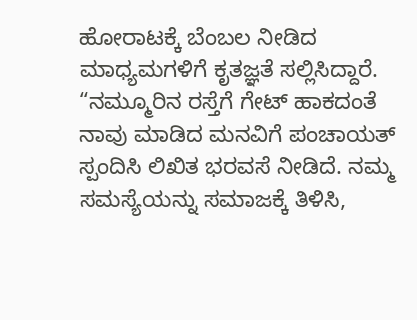ಹೋರಾಟಕ್ಕೆ ಬೆಂಬಲ ನೀಡಿದ ಮಾಧ್ಯಮಗಳಿಗೆ ಕೃತಜ್ಞತೆ ಸಲ್ಲಿಸಿದ್ದಾರೆ.
“ನಮ್ಮೂರಿನ ರಸ್ತೆಗೆ ಗೇಟ್ ಹಾಕದಂತೆ ನಾವು ಮಾಡಿದ ಮನವಿಗೆ ಪಂಚಾಯತ್ ಸ್ಪಂದಿಸಿ ಲಿಖಿತ ಭರವಸೆ ನೀಡಿದೆ. ನಮ್ಮ ಸಮಸ್ಯೆಯನ್ನು ಸಮಾಜಕ್ಕೆ ತಿಳಿಸಿ,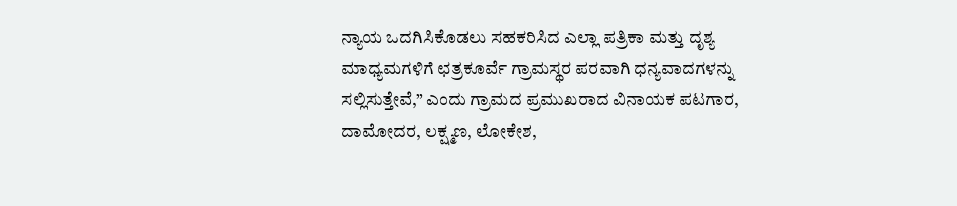ನ್ಯಾಯ ಒದಗಿಸಿಕೊಡಲು ಸಹಕರಿಸಿದ ಎಲ್ಲಾ ಪತ್ರಿಕಾ ಮತ್ತು ದೃಶ್ಯ ಮಾಧ್ಯಮಗಳಿಗೆ ಛತ್ರಕೂರ್ವೆ ಗ್ರಾಮಸ್ಥರ ಪರವಾಗಿ ಧನ್ಯವಾದಗಳನ್ನು ಸಲ್ಲಿಸುತ್ತೇವೆ,” ಎಂದು ಗ್ರಾಮದ ಪ್ರಮುಖರಾದ ವಿನಾಯಕ ಪಟಗಾರ, ದಾಮೋದರ, ಲಕ್ಷ್ಮಣ, ಲೋಕೇಶ,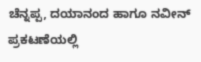ಚೆನ್ನಪ್ಪ, ದಯಾನಂದ ಹಾಗೂ ನವೀನ್ ಪ್ರಕಟಣೆಯಲ್ಲಿ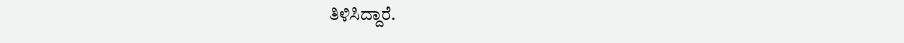ತಿಳಿಸಿದ್ದಾರೆ.